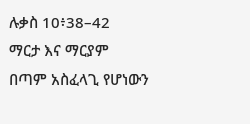ሉቃስ 10፥38–42
ማርታ እና ማርያም
በጣም አስፈላጊ የሆነውን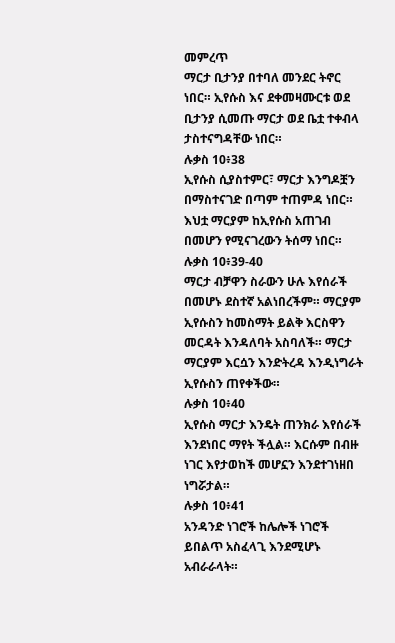መምረጥ
ማርታ ቢታንያ በተባለ መንደር ትኖር ነበር። ኢየሱስ እና ደቀመዛሙርቱ ወደ ቢታንያ ሲመጡ ማርታ ወደ ቤቷ ተቀብላ ታስተናግዳቸው ነበር።
ሉቃስ 10፥38
ኢየሱስ ሲያስተምር፣ ማርታ እንግዶቿን በማስተናገድ በጣም ተጠምዳ ነበር። እህቷ ማርያም ከኢየሱስ አጠገብ በመሆን የሚናገረውን ትሰማ ነበር።
ሉቃስ 10፥39-40
ማርታ ብቻዋን ስራውን ሁሉ እየሰራች በመሆኑ ደስተኛ አልነበረችም። ማርያም ኢየሱስን ከመስማት ይልቅ እርስዋን መርዳት እንዳለባት አስባለች። ማርታ ማርያም እርሷን እንድትረዳ እንዲነግራት ኢየሱስን ጠየቀችው።
ሉቃስ 10፥40
ኢየሱስ ማርታ እንዴት ጠንክራ እየሰራች እንደነበር ማየት ችሏል። እርሱም በብዙ ነገር እየታወከች መሆኗን እንደተገነዘበ ነግሯታል።
ሉቃስ 10፥41
አንዳንድ ነገሮች ከሌሎች ነገሮች ይበልጥ አስፈላጊ እንደሚሆኑ አብራራላት።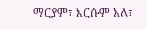ማርያም፣ እርሱም አለ፣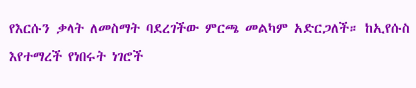የእርሱን ቃላት ለመስማት ባደረገችው ምርጫ መልካም አድርጋለች። ከኢየሱስ እየተማረች የነበሩት ነገሮች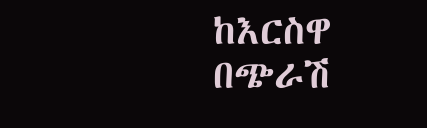ከእርስዋ በጭራሽ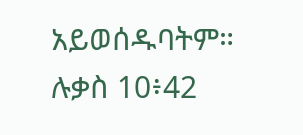አይወሰዱባትም።
ሉቃስ 10፥42